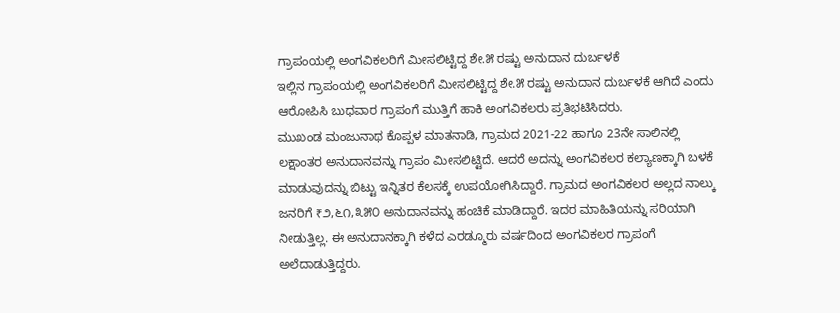ಗ್ರಾಪಂಯಲ್ಲಿ ಅಂಗವಿಕಲರಿಗೆ ಮೀಸಲಿಟ್ಟಿದ್ದ ಶೇ.೫ ರಷ್ಟು ಅನುದಾನ ದುರ್ಬಳಕೆ
ಇಲ್ಲಿನ ಗ್ರಾಪಂಯಲ್ಲಿ ಅಂಗವಿಕಲರಿಗೆ ಮೀಸಲಿಟ್ಟಿದ್ದ ಶೇ.೫ ರಷ್ಟು ಅನುದಾನ ದುರ್ಬಳಕೆ ಆಗಿದೆ ಎಂದು ಆರೋಪಿಸಿ ಬುಧವಾರ ಗ್ರಾಪಂಗೆ ಮುತ್ತಿಗೆ ಹಾಕಿ ಅಂಗವಿಕಲರು ಪ್ರತಿಭಟಿಸಿದರು.
ಮುಖಂಡ ಮಂಜುನಾಥ ಕೊಪ್ಪಳ ಮಾತನಾಡಿ, ಗ್ರಾಮದ 2021-22 ಹಾಗೂ 23ನೇ ಸಾಲಿನಲ್ಲಿ ಲಕ್ಷಾಂತರ ಅನುದಾನವನ್ನು ಗ್ರಾಪಂ ಮೀಸಲಿಟ್ಟಿದೆ. ಆದರೆ ಅದನ್ನು ಅಂಗವಿಕಲರ ಕಲ್ಯಾಣಕ್ಕಾಗಿ ಬಳಕೆ ಮಾಡುವುದನ್ನು ಬಿಟ್ಟು ಇನ್ನಿತರ ಕೆಲಸಕ್ಕೆ ಉಪಯೋಗಿಸಿದ್ದಾರೆ. ಗ್ರಾಮದ ಅಂಗವಿಕಲರ ಅಲ್ಲದ ನಾಲ್ಕು ಜನರಿಗೆ ₹೨,೬೧,೩೫೦ ಅನುದಾನವನ್ನು ಹಂಚಿಕೆ ಮಾಡಿದ್ದಾರೆ. ಇದರ ಮಾಹಿತಿಯನ್ನು ಸರಿಯಾಗಿ ನೀಡುತ್ತಿಲ್ಲ. ಈ ಅನುದಾನಕ್ಕಾಗಿ ಕಳೆದ ಎರಡ್ಮೂರು ವರ್ಷದಿಂದ ಅಂಗವಿಕಲರ ಗ್ರಾಪಂಗೆ ಅಲೆದಾಡುತ್ತಿದ್ದರು.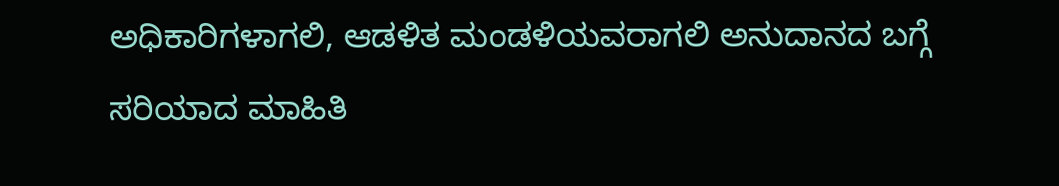ಅಧಿಕಾರಿಗಳಾಗಲಿ, ಆಡಳಿತ ಮಂಡಳಿಯವರಾಗಲಿ ಅನುದಾನದ ಬಗ್ಗೆ ಸರಿಯಾದ ಮಾಹಿತಿ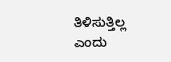ತಿಳಿಸುತ್ತಿಲ್ಲ ಎಂದು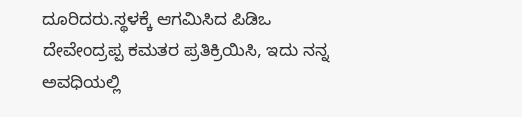ದೂರಿದರು.ಸ್ಥಳಕ್ಕೆ ಆಗಮಿಸಿದ ಪಿಡಿಒ ದೇವೇಂದ್ರಪ್ಪ ಕಮತರ ಪ್ರತಿಕ್ರಿಯಿಸಿ, ಇದು ನನ್ನ ಅವಧಿಯಲ್ಲಿ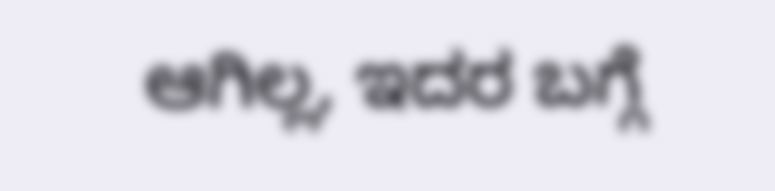ಆಗಿಲ್ಲ, ಇದರ ಬಗ್ಗೆ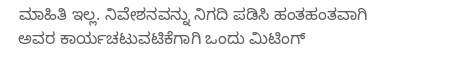ಮಾಹಿತಿ ಇಲ್ಲ. ನಿವೇಶನವನ್ನು ನಿಗದಿ ಪಡಿಸಿ ಹಂತಹಂತವಾಗಿ ಅವರ ಕಾರ್ಯಚಟುವಟಿಕೆಗಾಗಿ ಒಂದು ಮಿಟಿಂಗ್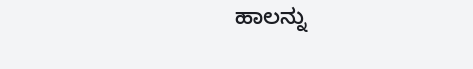ಹಾಲನ್ನು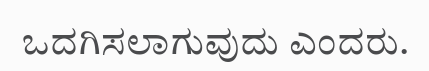ಒದಗಿಸಲಾಗುವುದು ಎಂದರು.